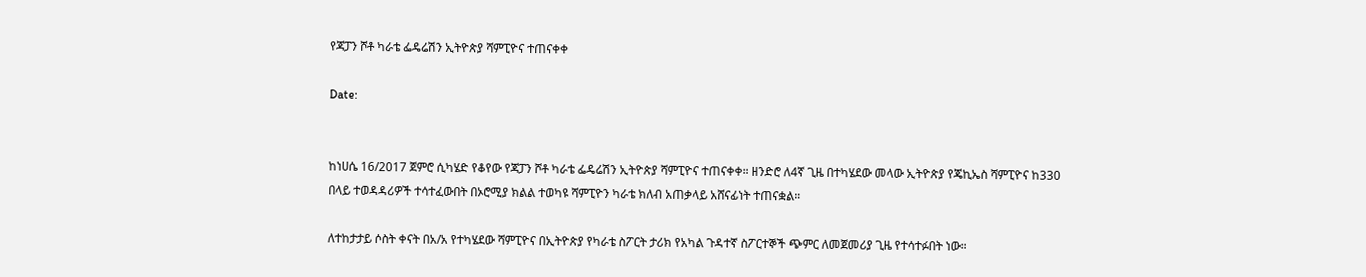የጃፓን ሾቶ ካራቴ ፌዴሬሽን ኢትዮጵያ ሻምፒዮና ተጠናቀቀ

Date:


ከነሀሴ 16/2017 ጀምሮ ሲካሄድ የቆየው የጃፓን ሾቶ ካራቴ ፌዴሬሽን ኢትዮጵያ ሻምፒዮና ተጠናቀቀ። ዘንድሮ ለ4ኛ ጊዜ በተካሄደው መላው ኢትዮጵያ የጄኪኤስ ሻምፒዮና ከ330 በላይ ተወዳዳሪዎች ተሳተፈውበት በኦሮሚያ ክልል ተወካዩ ሻምፒዮን ካራቴ ክለብ አጠቃላይ አሸናፊነት ተጠናቋል።

ለተከታታይ ሶስት ቀናት በአ/አ የተካሄደው ሻምፒዮና በኢትዮጵያ የካራቴ ስፖርት ታሪክ የአካል ጉዳተኛ ስፖርተኞች ጭምር ለመጀመሪያ ጊዜ የተሳተፉበት ነው።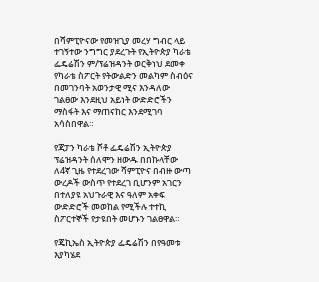በሻምፒዮናው የመዝጊያ መረሃ ግብር ላይ ተገኝተው ንግግር ያደረጉት የኢትዮጵያ ካራቴ ፌዴሬሽን ም/ፕሬዝዳንት ወርቅነህ ደመቀ የካራቴ ስፖርት የትውልድን መልካም ስብዕና በመገንባት አወንታዊ ሚና እንዳለው ገልፀው እንደዚህ አይነት ውድድሮችን ማስፋት እና ማጠናከር እንደሚገባ አሳስበዋል።

የጃፓን ካራቴ ሾቶ ፌዴሬሽን ኢትዮጵያ ፕሬዝዳንት ሰለሞን ዘውዱ በበኩላቸው ለ4ኛ ጊዜ የተደረገው ሻምፒዮና በብዙ ውጣ ውረዶች ውስጥ የተደረገ ቢሆንም አገርን በተለያዩ አህጉራዊ እና ዓለም አቀፍ ውድድሮች መወከል የሚችሉ ተተኪ ስፖርተኞች የታዩበት መሆኑን ገልፀዋል።

የጄኪኤስ ኢትዮጵያ ፌዴሬሽን በየዓመቱ እያካሄደ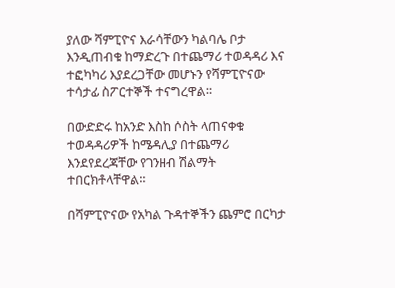ያለው ሻምፒዮና እራሳቸውን ካልባሌ ቦታ እንዲጠብቁ ከማድረጉ በተጨማሪ ተወዳዳሪ እና ተፎካካሪ እያደረጋቸው መሆኑን የሻምፒዮናው ተሳታፊ ስፖርተኞች ተናግረዋል።

በውድድሩ ከአንድ እስከ ሶስት ላጠናቀቁ ተወዳዳሪዎች ከሜዳሊያ በተጨማሪ እንደየደረጃቸው የገንዘብ ሽልማት ተበርክቶላቸዋል።

በሻምፒዮናው የአካል ጉዳተኞችን ጨምሮ በርካታ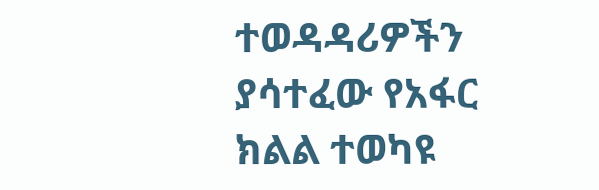ተወዳዳሪዎችን ያሳተፈው የአፋር ክልል ተወካዩ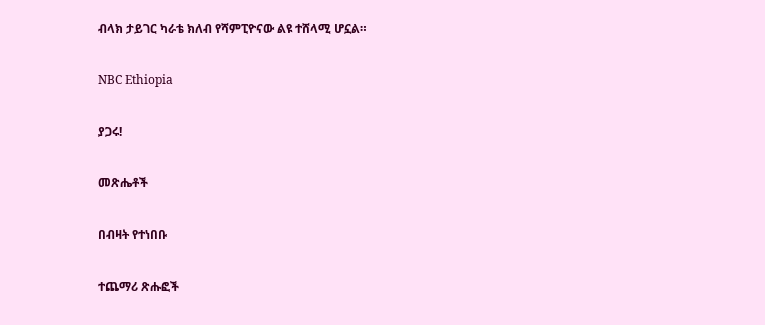ብላክ ታይገር ካራቴ ክለብ የሻምፒዮናው ልዩ ተሸላሚ ሆኗል።

NBC Ethiopia

ያጋሩ!

መጽሔቶች

በብዛት የተነበቡ

ተጨማሪ ጽሑፎች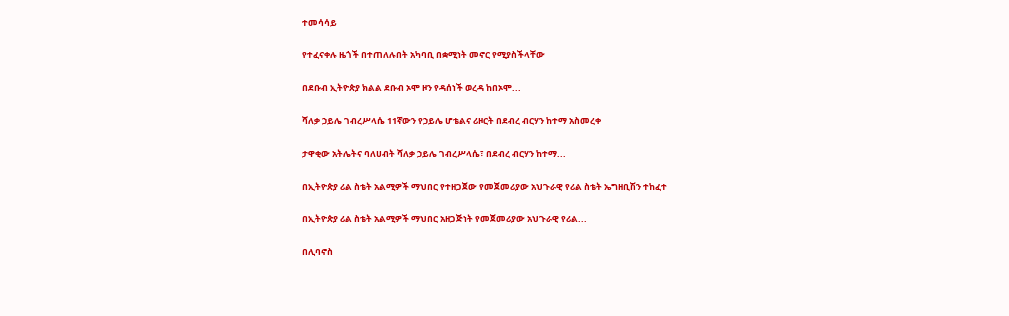ተመሳሳይ

የተፈናቀሉ ዜጎች በተጠለሉበት አካባቢ በቋሚነት መኖር የሚያስችላቸው

በደቡብ ኢትዮጵያ ክልል ደቡብ ኦሞ ዞን የዳሰነች ወረዳ ከበኦሞ...

ሻለቃ ኃይሌ ገብረሥላሴ 11ኛውን የኃይሌ ሆቴልና ሪዞርት በደብረ ብርሃን ከተማ አስመረቀ

ታዋቂው አትሌትና ባለሀብት ሻለቃ ኃይሌ ገብረሥላሴ፣ በደብረ ብርሃን ከተማ...

በኢትዮጵያ ሪል ስቴት አልሚዎች ማህበር የተዘጋጀው የመጀመሪያው አህጉራዊ የሪል ስቴት ኤግዘቢሽን ተከፈተ

በኢትዮጵያ ሪል ስቴት አልሚዎች ማህበር አዘጋጅነት የመጀመሪያው አህጉራዊ የሪል...

በሊባኖስ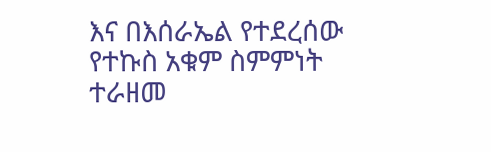እና በእሰራኤል የተደረሰው የተኩስ አቁም ስምምነት ተራዘመ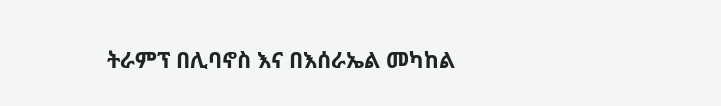ትራምፕ በሊባኖስ እና በእሰራኤል መካከል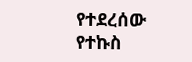የተደረሰው የተኩስ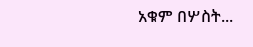አቁም በሦስት...